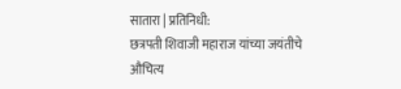सातारा | प्रतिनिधी:
छत्रपती शिवाजी महाराज यांच्या जयंतीचे औचित्य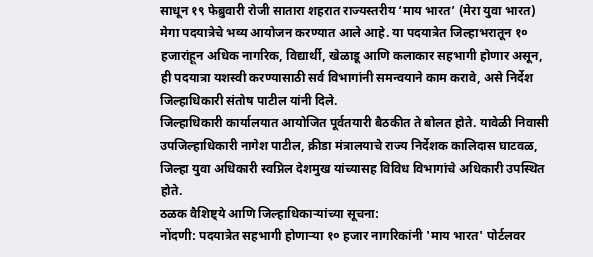साधून १९ फेब्रुवारी रोजी सातारा शहरात राज्यस्तरीय ‘माय भारत’ (मेरा युवा भारत) मेगा पदयात्रेचे भव्य आयोजन करण्यात आले आहे. या पदयात्रेत जिल्हाभरातून १० हजारांहून अधिक नागरिक, विद्यार्थी, खेळाडू आणि कलाकार सहभागी होणार असून, ही पदयात्रा यशस्वी करण्यासाठी सर्व विभागांनी समन्वयाने काम करावे, असे निर्देश जिल्हाधिकारी संतोष पाटील यांनी दिले.
जिल्हाधिकारी कार्यालयात आयोजित पूर्वतयारी बैठकीत ते बोलत होते. यावेळी निवासी उपजिल्हाधिकारी नागेश पाटील, क्रीडा मंत्रालयाचे राज्य निर्देशक कालिदास घाटवळ, जिल्हा युवा अधिकारी स्वप्निल देशमुख यांच्यासह विविध विभागांचे अधिकारी उपस्थित होते.
ठळक वैशिष्ट्ये आणि जिल्हाधिकाऱ्यांच्या सूचना:
नोंदणी: पदयात्रेत सहभागी होणाऱ्या १० हजार नागरिकांनी 'माय भारत' पोर्टलवर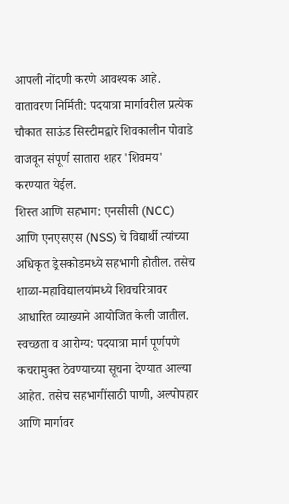आपली नोंदणी करणे आवश्यक आहे.
वातावरण निर्मिती: पदयात्रा मार्गावरील प्रत्येक चौकात साऊंड सिस्टीमद्वारे शिवकालीन पोवाडे वाजवून संपूर्ण सातारा शहर 'शिवमय' करण्यात येईल.
शिस्त आणि सहभाग: एनसीसी (NCC) आणि एनएसएस (NSS) चे विद्यार्थी त्यांच्या अधिकृत ड्रेसकोडमध्ये सहभागी होतील. तसेच शाळा-महाविद्यालयांमध्ये शिवचरित्रावर आधारित व्याख्याने आयोजित केली जातील.
स्वच्छता व आरोग्य: पदयात्रा मार्ग पूर्णपणे कचरामुक्त ठेवण्याच्या सूचना देण्यात आल्या आहेत. तसेच सहभागींसाठी पाणी, अल्पोपहार आणि मार्गावर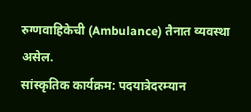रुग्णवाहिकेची (Ambulance) तैनात व्यवस्था असेल.
सांस्कृतिक कार्यक्रम: पदयात्रेदरम्यान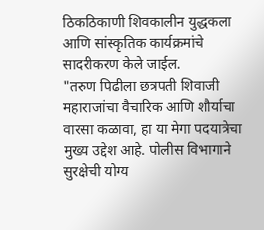ठिकठिकाणी शिवकालीन युद्धकला आणि सांस्कृतिक कार्यक्रमांचे सादरीकरण केले जाईल.
"तरुण पिढीला छत्रपती शिवाजी महाराजांचा वैचारिक आणि शौर्याचा वारसा कळावा, हा या मेगा पदयात्रेचा मुख्य उद्देश आहे. पोलीस विभागाने सुरक्षेची योग्य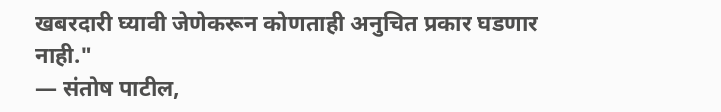खबरदारी घ्यावी जेणेकरून कोणताही अनुचित प्रकार घडणार नाही."
— संतोष पाटील,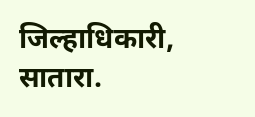जिल्हाधिकारी, सातारा.